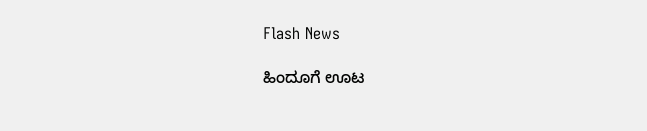Flash News

ಹಿಂದೂಗೆ ಊಟ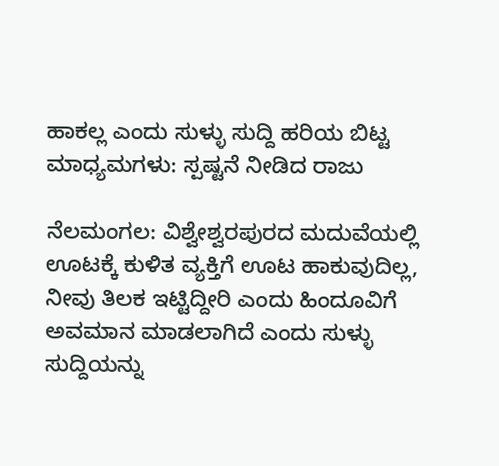ಹಾಕಲ್ಲ ಎಂದು ಸುಳ್ಳು ಸುದ್ದಿ ಹರಿಯ ಬಿಟ್ಟ ಮಾಧ್ಯಮಗಳು: ಸ್ಪಷ್ಟನೆ ನೀಡಿದ ರಾಜು

ನೆಲಮಂಗಲ: ವಿಶ್ವೇಶ್ವರಪುರದ ಮದುವೆಯಲ್ಲಿ ಊಟಕ್ಕೆ ಕುಳಿತ ವ್ಯಕ್ತಿಗೆ ಊಟ ಹಾಕುವುದಿಲ್ಲ, ನೀವು ತಿಲಕ ಇಟ್ಟಿದ್ದೀರಿ ಎಂದು ಹಿಂದೂವಿಗೆ ಅವಮಾನ ಮಾಡಲಾಗಿದೆ ಎಂದು ಸುಳ್ಳು ಸುದ್ದಿಯನ್ನು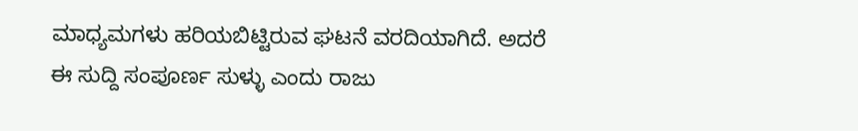ಮಾಧ್ಯಮಗಳು ಹರಿಯಬಿಟ್ಟಿರುವ ಘಟನೆ ವರದಿಯಾಗಿದೆ. ಅದರೆ ಈ ಸುದ್ದಿ ಸಂಪೂರ್ಣ ಸುಳ್ಳು ಎಂದು ರಾಜು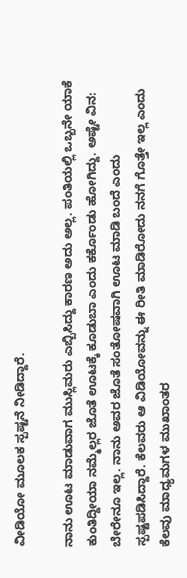ವೀಡಿಯೋ ಮೂಲಕ ಸ್ಪಷ್ಟನೆ ನೀಡಿದ್ದಾರೆ.

ನಾನು ಊಟ ಮಾಡುವಾಗ ಮುಸ್ಲಿಮರು ಎಬ್ಬಿಸಿದ್ದು ಕಾರಣ ಅದು ಅಲ್ಲ. ಪಂತಿಯಲ್ಲಿ ಒಬ್ಬನೇ ಯಾಕೆ ಕುಂತಿದ್ದೀಯಾ ನಮ್ಮೆಲ್ಲರ ಜೊತೆ ಊಟಕ್ಕೆ ಕೂಡುಬಾ ಎಂದು ಕರ್ಕೊಂಡು ಹೋಗಿದ್ದು. ಅಷ್ಟೇ ವಿನ: ಬೇರೇನೂ ಇಲ್ಲ. ನಾನು ಅವರ ಜೊತೆ ಸಂತೋಷವಾಗಿ ಊಟ ಮಾಡಿ ಬಂದೆ ಎಂದು ಸ್ಪಷ್ಟಪಡಿಸಿದ್ದಾರೆ. ಕೆಲವರು ಆ ವಿಡಿಯೋವನ್ನು ಈ ರೀತಿ ಮಾಡಿರೋದು ನನಗೆ ಗೊತ್ತೇ ಇಲ್ಲ ಎಂದು ಕೆಲವು ಮಾಧ್ಯಮಗಳ ಮುಖಾಂತರ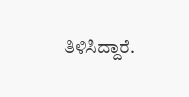ತಿಳಿಸಿದ್ದಾರೆ.